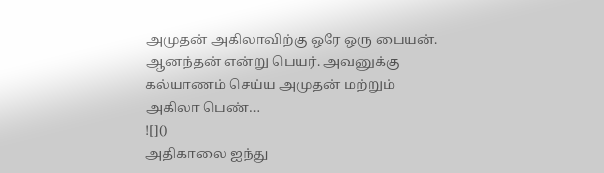அமுதன் அகிலாவிற்கு ஒரே ஒரு பையன். ஆனந்தன் என்று பெயர். அவனுக்கு கல்யாணம் செய்ய அமுதன் மற்றும் அகிலா பெண்…
![]()
அதிகாலை ஐந்து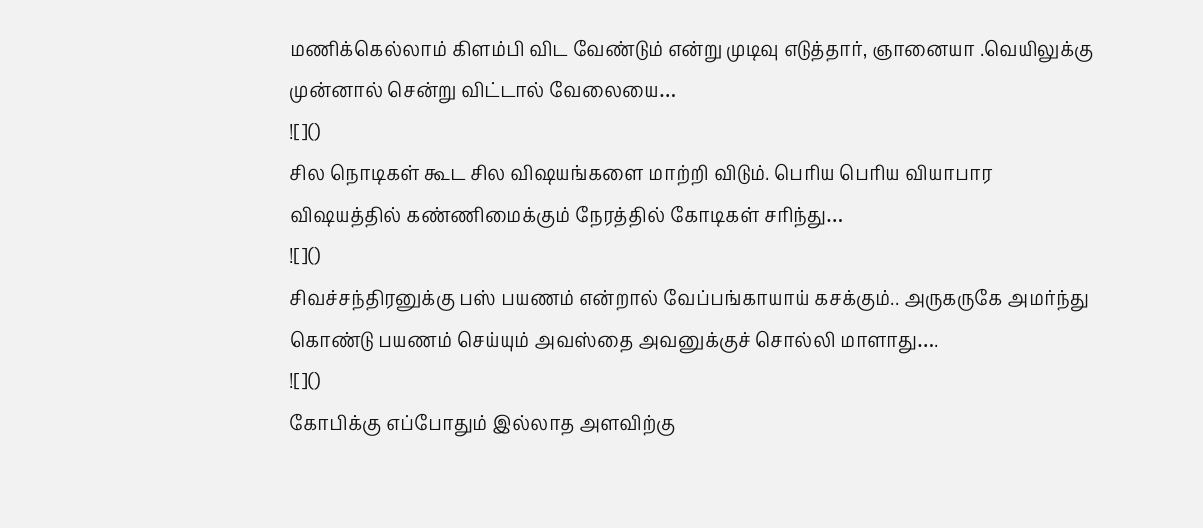மணிக்கெல்லாம் கிளம்பி விட வேண்டும் என்று முடிவு எடுத்தார், ஞானையா .வெயிலுக்கு முன்னால் சென்று விட்டால் வேலையை…
![]()
சில நொடிகள் கூட சில விஷயங்களை மாற்றி விடும். பெரிய பெரிய வியாபார விஷயத்தில் கண்ணிமைக்கும் நேரத்தில் கோடிகள் சரிந்து…
![]()
சிவச்சந்திரனுக்கு பஸ் பயணம் என்றால் வேப்பங்காயாய் கசக்கும்.. அருகருகே அமர்ந்து கொண்டு பயணம் செய்யும் அவஸ்தை அவனுக்குச் சொல்லி மாளாது….
![]()
கோபிக்கு எப்போதும் இல்லாத அளவிற்கு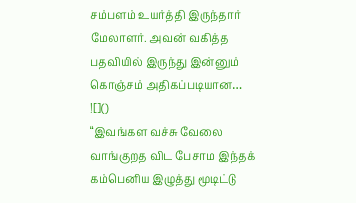சம்பளம் உயர்த்தி இருந்தார் மேலாளர். அவன் வகித்த பதவியில் இருந்து இன்னும் கொஞ்சம் அதிகப்படியான…
![]()
“இவங்கள வச்சு வேலை வாங்குறத விட பேசாம இந்தக் கம்பெனிய இழுத்து மூடிட்டு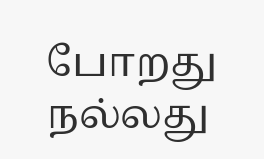போறது நல்லது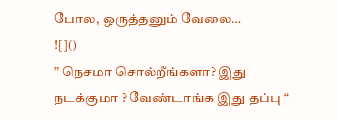போல, ஒருத்தனும் வேலை…
![]()
” நெசமா சொல்றீங்களா? இது நடக்குமா ? வேண்டாங்க இது தப்பு “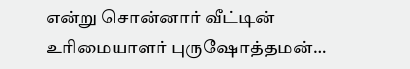என்று சொன்னார் வீட்டின் உரிமையாளர் புருஷோத்தமன்…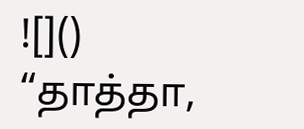![]()
“தாத்தா,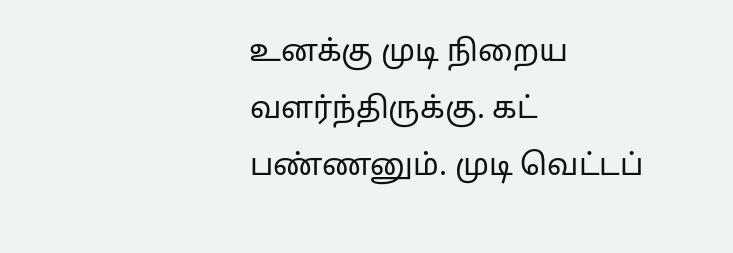உனக்கு முடி நிறைய வளர்ந்திருக்கு. கட் பண்ணனும். முடி வெட்டப்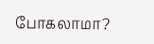போகலாமா?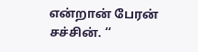என்றான் பேரன் சச்சின். ‘‘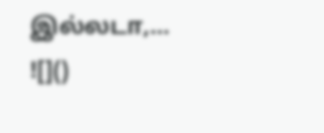இல்லடா,…
![]()